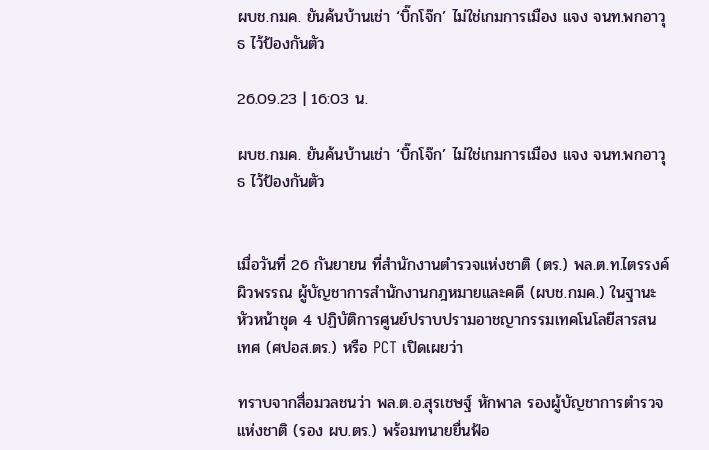ผบช.กมค. ยันค้นบ้านเช่า ‘บิ๊กโจ๊ก’ ไม่ใช่เกมการเมือง แจง จนท.พกอาวุธ ไว้ป้องกันตัว

26.09.23 | 16:03 น.

ผบช.กมค. ยันค้นบ้านเช่า ‘บิ๊กโจ๊ก’ ไม่ใช่เกมการเมือง แจง จนท.พกอาวุธ ไว้ป้องกันตัว


เมื่อวันที่ 26 กันยายน ที่สำนักงานตำรวจแห่งชาติ (ตร.) พล.ต.ท.ไตรรงค์ ผิวพรรณ ผู้บัญชาการสำนักงานกฎหมายและคดี (ผบช.กมค.) ในฐานะหัวหน้าชุด 4 ปฏิบัติการศูนย์ปราบปรามอาชญากรรมเทคโนโลยีสารสนเทศ (ศปอส.ตร.) หรือ PCT เปิดเผยว่า

ทราบจากสื่อมวลชนว่า พล.ต.อ.สุรเชษฐ์ หักพาล รองผู้บัญชาการตำรวจแห่งชาติ (รอง ผบ.ตร.) พร้อมทนายยื่นฟ้อ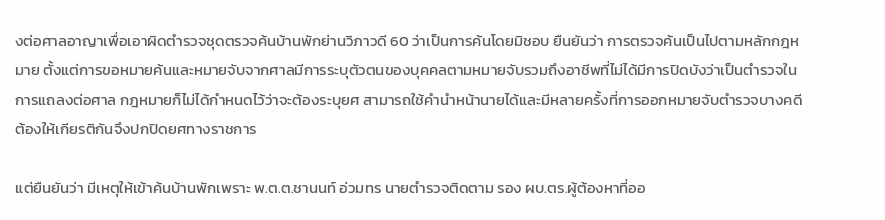งต่อศาลอาญาเพื่อเอาผิดตำรวจชุดตรวจค้นบ้านพักย่านวิภาวดี 60 ว่าเป็นการค้นโดยมิชอบ ยืนยันว่า การตรวจค้นเป็นไปตามหลักกฎหมาย ตั้งแต่การขอหมายค้นและหมายจับจากศาลมีการระบุตัวตนของบุคคลตามหมายจับรวมถึงอาชีพที่ไม่ได้มีการปิดบังว่าเป็นตำรวจในการแถลงต่อศาล กฎหมายก็ไม่ได้กำหนดไว้ว่าจะต้องระบุยศ สามารถใช้คำนำหน้านายได้และมีหลายครั้งที่การออกหมายจับตำรวจบางคดี ต้องให้เกียรติกันจึงปกปิดยศทางราชการ

แต่ยืนยันว่า มีเหตุให้เข้าค้นบ้านพักเพราะ พ.ต.ต.ชานนท์ อ่วมทร นายตำรวจติดตาม รอง ผบ.ตร.ผู้ต้องหาที่ออ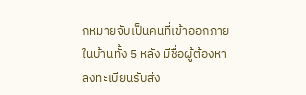กหมายจับเป็นคนที่เข้าออกภายในบ้านทั้ง 5 หลัง มีชื่อผู้ต้องหาลงทะเบียนรับส่ง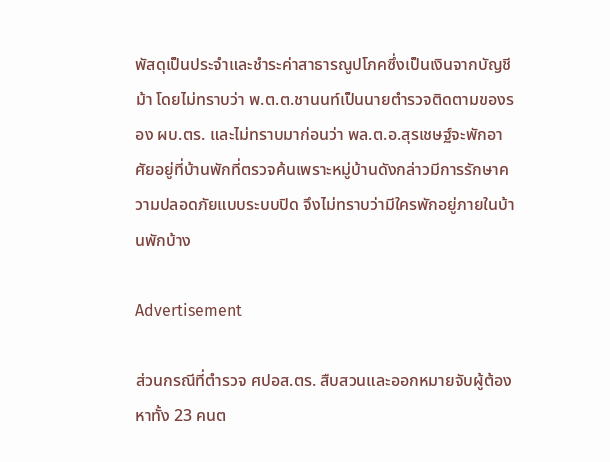พัสดุเป็นประจำและชำระค่าสาธารณูปโภคซึ่งเป็นเงินจากบัญชีม้า โดยไม่ทราบว่า พ.ต.ต.ชานนท์เป็นนายตำรวจติดตามของรอง ผบ.ตร. และไม่ทราบมาก่อนว่า พล.ต.อ.สุรเชษฐ์จะพักอาศัยอยู่ที่บ้านพักที่ตรวจค้นเพราะหมู่บ้านดังกล่าวมีการรักษาความปลอดภัยแบบระบบปิด จึงไม่ทราบว่ามีใครพักอยู่ภายในบ้านพักบ้าง

Advertisement

ส่วนกรณีที่ตำรวจ ศปอส.ตร. สืบสวนและออกหมายจับผู้ต้องหาทั้ง 23 คนต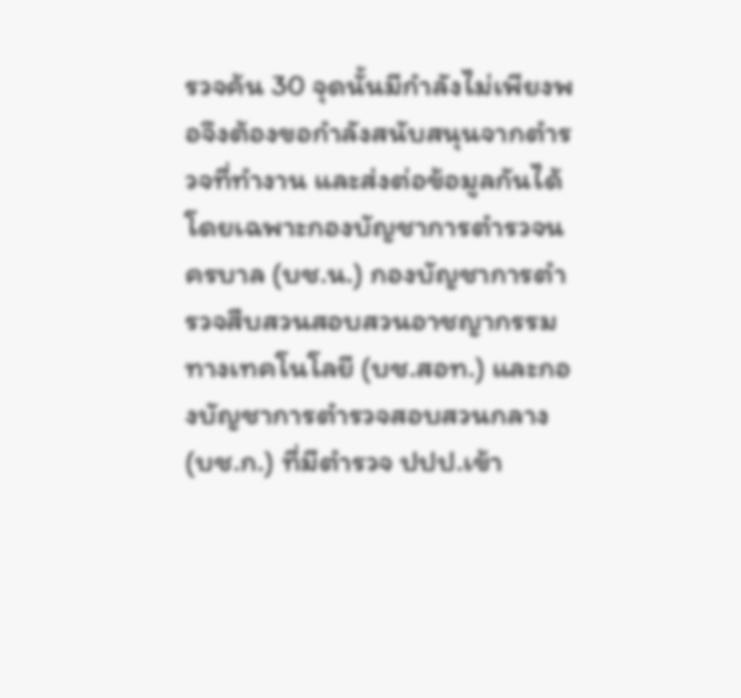รวจค้น 30 จุดนั้นมีกำลังไม่เพียงพอจึงต้องขอกำลังสนับสนุนจากตำรวจที่ทำงาน และส่งต่อข้อมูลกันได้โดยเฉพาะกองบัญชาการตำรวจนครบาล (บช.น.) กองบัญชาการตำรวจสืบสวนสอบสวนอาชญากรรมทางเทคโนโลยี (บช.สอท.) และกองบัญชาการตำรวจสอบสวนกลาง (บช.ก.) ที่มีตำรวจ ปปป.เข้า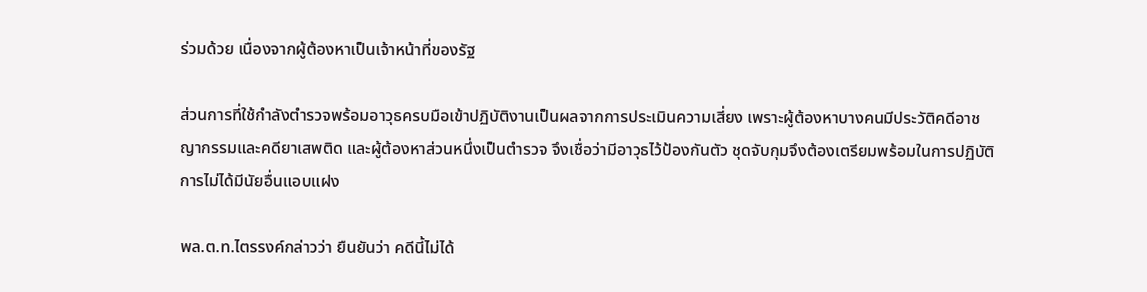ร่วมด้วย เนื่องจากผู้ต้องหาเป็นเจ้าหน้าที่ของรัฐ

ส่วนการที่ใช้กำลังตำรวจพร้อมอาวุธครบมือเข้าปฏิบัติงานเป็นผลจากการประเมินความเสี่ยง เพราะผู้ต้องหาบางคนมีประวัติคดีอาชญากรรมและคดียาเสพติด และผู้ต้องหาส่วนหนึ่งเป็นตำรวจ จึงเชื่อว่ามีอาวุธไว้ป้องกันตัว ชุดจับกุมจึงต้องเตรียมพร้อมในการปฏิบัติการไม่ได้มีนัยอื่นแอบแฝง

พล.ต.ท.ไตรรงค์กล่าวว่า ยืนยันว่า คดีนี้ไม่ได้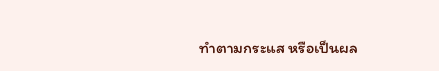ทำตามกระแส หรือเป็นผล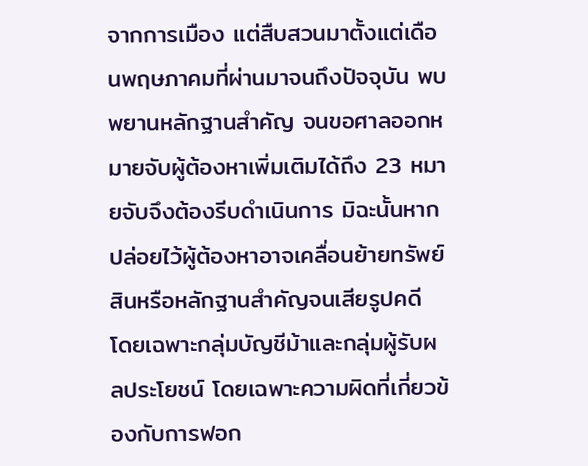จากการเมือง แต่สืบสวนมาตั้งแต่เดือนพฤษภาคมที่ผ่านมาจนถึงปัจจุบัน พบพยานหลักฐานสำคัญ จนขอศาลออกหมายจับผู้ต้องหาเพิ่มเติมได้ถึง 23 หมายจับจึงต้องรีบดำเนินการ มิฉะนั้นหากปล่อยไว้ผู้ต้องหาอาจเคลื่อนย้ายทรัพย์สินหรือหลักฐานสำคัญจนเสียรูปคดี โดยเฉพาะกลุ่มบัญชีม้าและกลุ่มผู้รับผลประโยชน์ โดยเฉพาะความผิดที่เกี่ยวข้องกับการฟอก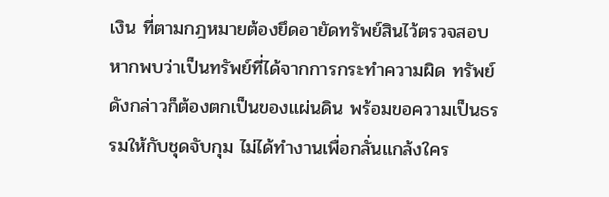เงิน ที่ตามกฎหมายต้องยึดอายัดทรัพย์สินไว้ตรวจสอบ หากพบว่าเป็นทรัพย์ที่ได้จากการกระทำความผิด ทรัพย์ดังกล่าวก็ต้องตกเป็นของแผ่นดิน พร้อมขอความเป็นธรรมให้กับชุดจับกุม ไม่ได้ทำงานเพื่อกลั่นแกล้งใคร